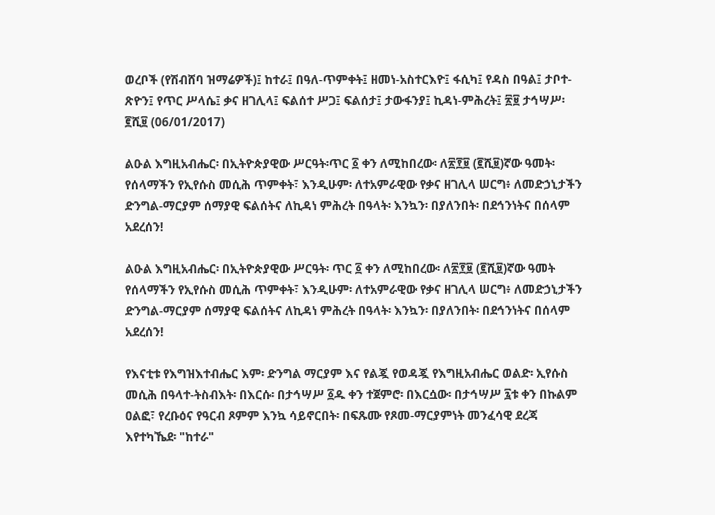ወረቦች (የሽብሸባ ዝማሬዎች)፤ ከተራ፤ በዓለ-ጥምቀት፤ ዘመነ-አስተርእዮ፤ ፋሲካ፤ የዳስ በዓል፤ ታቦተ-ጽዮን፤ የጥር ሥላሴ፤ ቃና ዘገሊላ፤ ፍልሰተ ሥጋ፤ ፍልሰታ፤ ታውፋንያ፤ ኪዳነ-ምሕረት፤ ፳፱ ታኅሣሥ፡ ፪ሺ፱ (06/01/2017)

ልዑል እግዚአብሔር፡ በኢትዮጵያዊው ሥርዓት፡ጥር ፩ ቀን ለሚከበረው፡ ለ፳፻፱ (፪ሺ፱)ኛው ዓመት፡የሰላማችን የኢየሱስ መሲሕ ጥምቀት፣ እንዲሁም፡ ለተአምራዊው የቃና ዘገሊላ ሠርግ፥ ለመድኃኒታችን ድንግል-ማርያም ሰማያዊ ፍልሰትና ለኪዳነ ምሕረት በዓላት፡ እንኳን፡ በያለንበት፡ በደኅንነትና በሰላም አደረሰን!

ልዑል እግዚአብሔር፡ በኢትዮጵያዊው ሥርዓት፡ ጥር ፩ ቀን ለሚከበረው፡ ለ፳፻፱ (፪ሺ፱)ኛው ዓመት የሰላማችን የኢየሱስ መሲሕ ጥምቀት፣ እንዲሁም፡ ለተአምራዊው የቃና ዘገሊላ ሠርግ፥ ለመድኃኒታችን ድንግል-ማርያም ሰማያዊ ፍልሰትና ለኪዳነ ምሕረት በዓላት፡ እንኳን፡ በያለንበት፡ በደኅንነትና በሰላም አደረሰን!

የእናቲቱ የእግዝእተብሔር እም፡ ድንግል ማርያም እና የልጇ የወዳጇ የእግዚአብሔር ወልድ፡ ኢየሱስ መሲሕ በዓላተ-ትስብእት፡ በእርሱ፡ በታኅሣሥ ፩ዱ ቀን ተጀምሮ፡ በእርሷው፡ በታኅሣሥ ፯ቱ ቀን በኩልም ዐልፎ፣ የረቡዕና የዓርብ ጾምም እንኳ ሳይኖርበት፡ በፍጹሙ የጾመ-ማርያምነት መንፈሳዊ ደረጃ  እየተካኼደ፡ "ከተራ"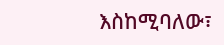እስከሚባለው፣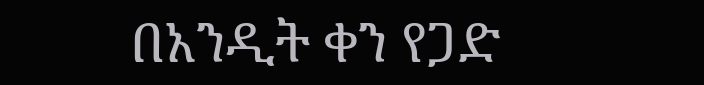በአንዲት ቀን የጋድ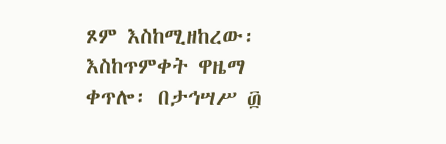ጾም እስከሚዘከረው፡ እስከጥምቀት ዋዜማ ቀጥሎ፡ በታኅሣሥ ፴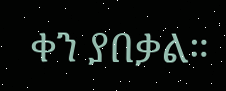ቀን ያበቃል።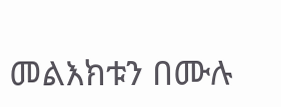መልእክቱን በሙሉ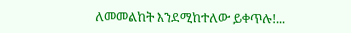ለመመልከት እንደሚከተለው ይቀጥሉ!...